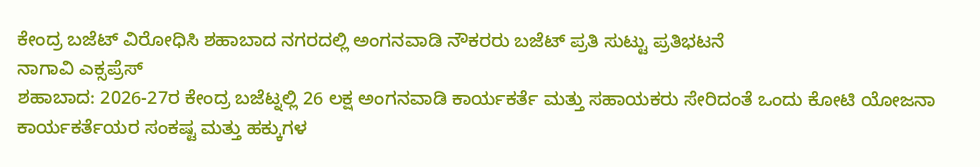ಕೇಂದ್ರ ಬಜೆಟ್ ವಿರೋಧಿಸಿ ಶಹಾಬಾದ ನಗರದಲ್ಲಿ ಅಂಗನವಾಡಿ ನೌಕರರು ಬಜೆಟ್ ಪ್ರತಿ ಸುಟ್ಟು ಪ್ರತಿಭಟನೆ
ನಾಗಾವಿ ಎಕ್ಸಪ್ರೆಸ್
ಶಹಾಬಾದ: 2026-27ರ ಕೇಂದ್ರ ಬಜೆಟ್ನಲ್ಲಿ 26 ಲಕ್ಷ ಅಂಗನವಾಡಿ ಕಾರ್ಯಕರ್ತೆ ಮತ್ತು ಸಹಾಯಕರು ಸೇರಿದಂತೆ ಒಂದು ಕೋಟಿ ಯೋಜನಾ ಕಾರ್ಯಕರ್ತೆಯರ ಸಂಕಷ್ಟ ಮತ್ತು ಹಕ್ಕುಗಳ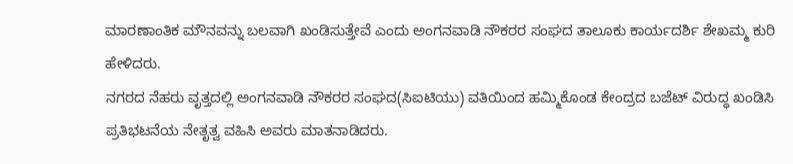ಮಾರಣಾಂತಿಕ ಮೌನವನ್ನು ಬಲವಾಗಿ ಖಂಡಿಸುತ್ತೇವೆ ಎಂದು ಅಂಗನವಾಡಿ ನೌಕರರ ಸಂಘದ ತಾಲೂಕು ಕಾರ್ಯದರ್ಶಿ ಶೇಖಮ್ಮ ಕುರಿ ಹೇಳಿದರು.
ನಗರದ ನೆಹರು ವೃತ್ತದಲ್ಲಿ ಅಂಗನವಾಡಿ ನೌಕರರ ಸಂಘದ(ಸಿಐಟಿಯು) ವತಿಯಿಂದ ಹಮ್ಮಿಕೊಂಡ ಕೇಂದ್ರದ ಬಜೆಟ್ ವಿರುದ್ಧ ಖಂಡಿಸಿ ಪ್ರತಿಭಟನೆಯ ನೇತೃತ್ವ ವಹಿಸಿ ಅವರು ಮಾತನಾಡಿದರು.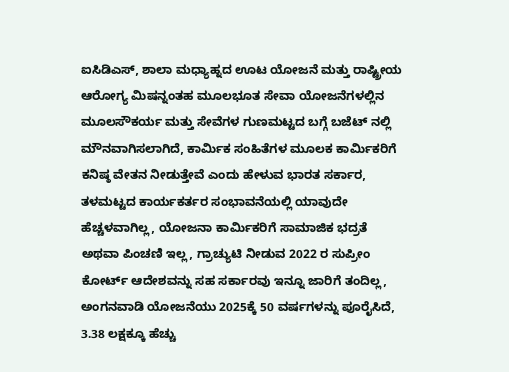ಐಸಿಡಿಎಸ್, ಶಾಲಾ ಮಧ್ಯಾಹ್ನದ ಊಟ ಯೋಜನೆ ಮತ್ತು ರಾಷ್ಟ್ರೀಯ ಆರೋಗ್ಯ ಮಿಷನ್ನಂತಹ ಮೂಲಭೂತ ಸೇವಾ ಯೋಜನೆಗಳಲ್ಲಿನ ಮೂಲಸೌಕರ್ಯ ಮತ್ತು ಸೇವೆಗಳ ಗುಣಮಟ್ಟದ ಬಗ್ಗೆ ಬಜೆಟ್ ನಲ್ಲಿ ಮೌನವಾಗಿಸಲಾಗಿದೆ, ಕಾರ್ಮಿಕ ಸಂಹಿತೆಗಳ ಮೂಲಕ ಕಾರ್ಮಿಕರಿಗೆ ಕನಿಷ್ಠ ವೇತನ ನೀಡುತ್ತೇವೆ ಎಂದು ಹೇಳುವ ಭಾರತ ಸರ್ಕಾರ, ತಳಮಟ್ಟದ ಕಾರ್ಯಕರ್ತರ ಸಂಭಾವನೆಯಲ್ಲಿ ಯಾವುದೇ ಹೆಚ್ಚಳವಾಗಿಲ್ಲ, ಯೋಜನಾ ಕಾರ್ಮಿಕರಿಗೆ ಸಾಮಾಜಿಕ ಭದ್ರತೆ ಅಥವಾ ಪಿಂಚಣಿ ಇಲ್ಲ, ಗ್ರಾಚ್ಯುಟಿ ನೀಡುವ 2022 ರ ಸುಪ್ರೀಂ ಕೋರ್ಟ್ ಆದೇಶವನ್ನು ಸಹ ಸರ್ಕಾರವು ಇನ್ನೂ ಜಾರಿಗೆ ತಂದಿಲ್ಲ, ಅಂಗನವಾಡಿ ಯೋಜನೆಯು 2025ಕ್ಕೆ 50 ವರ್ಷಗಳನ್ನು ಪೂರೈಸಿದೆ, 3.38 ಲಕ್ಷಕ್ಕೂ ಹೆಚ್ಚು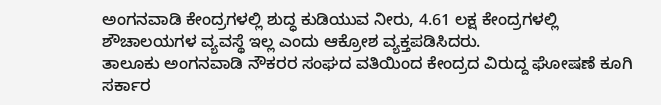ಅಂಗನವಾಡಿ ಕೇಂದ್ರಗಳಲ್ಲಿ ಶುದ್ಧ ಕುಡಿಯುವ ನೀರು, 4.61 ಲಕ್ಷ ಕೇಂದ್ರಗಳಲ್ಲಿ ಶೌಚಾಲಯಗಳ ವ್ಯವಸ್ಥೆ ಇಲ್ಲ ಎಂದು ಆಕ್ರೋಶ ವ್ಯಕ್ತಪಡಿಸಿದರು.
ತಾಲೂಕು ಅಂಗನವಾಡಿ ನೌಕರರ ಸಂಘದ ವತಿಯಿಂದ ಕೇಂದ್ರದ ವಿರುದ್ದ ಘೋಷಣೆ ಕೂಗಿ ಸರ್ಕಾರ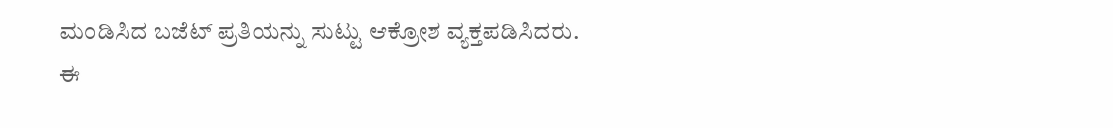ಮಂಡಿಸಿದ ಬಜೆಟ್ ಪ್ರತಿಯನ್ನು ಸುಟ್ಟು ಆಕ್ರೋಶ ವ್ಯಕ್ತಪಡಿಸಿದರು.
ಈ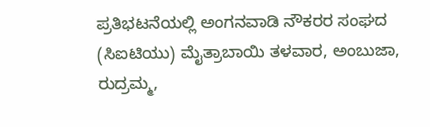ಪ್ರತಿಭಟನೆಯಲ್ಲಿ ಅಂಗನವಾಡಿ ನೌಕರರ ಸಂಘದ (ಸಿಐಟಿಯು) ಮೈತ್ರಾಬಾಯಿ ತಳವಾರ, ಅಂಬುಜಾ, ರುದ್ರಮ್ಮ,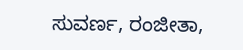ಸುವರ್ಣ, ರಂಜೀತಾ,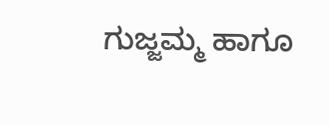ಗುಜ್ಜಮ್ಮ ಹಾಗೂ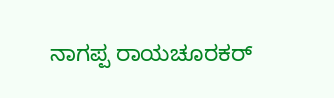ನಾಗಪ್ಪ ರಾಯಚೂರಕರ್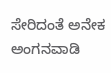ಸೇರಿದಂತೆ ಅನೇಕ ಅಂಗನವಾಡಿ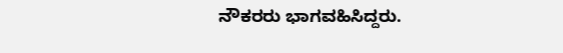ನೌಕರರು ಭಾಗವಹಿಸಿದ್ದರು.